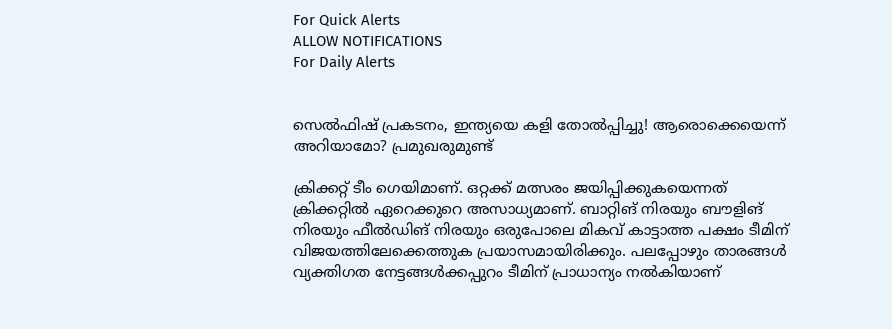For Quick Alerts
ALLOW NOTIFICATIONS
For Daily Alerts


സെല്‍ഫിഷ് പ്രകടനം, ഇന്ത്യയെ കളി തോല്‍പ്പിച്ചു! ആരൊക്കെയെന്ന് അറിയാമോ? പ്രമുഖരുമുണ്ട്

ക്രിക്കറ്റ് ടീം ഗെയിമാണ്. ഒറ്റക്ക് മത്സരം ജയിപ്പിക്കുകയെന്നത് ക്രിക്കറ്റില്‍ ഏറെക്കുറെ അസാധ്യമാണ്. ബാറ്റിങ് നിരയും ബൗളിങ് നിരയും ഫീല്‍ഡിങ് നിരയും ഒരുപോലെ മികവ് കാട്ടാത്ത പക്ഷം ടീമിന് വിജയത്തിലേക്കെത്തുക പ്രയാസമായിരിക്കും. പലപ്പോഴും താരങ്ങള്‍ വ്യക്തിഗത നേട്ടങ്ങള്‍ക്കപ്പുറം ടീമിന് പ്രാധാന്യം നല്‍കിയാണ്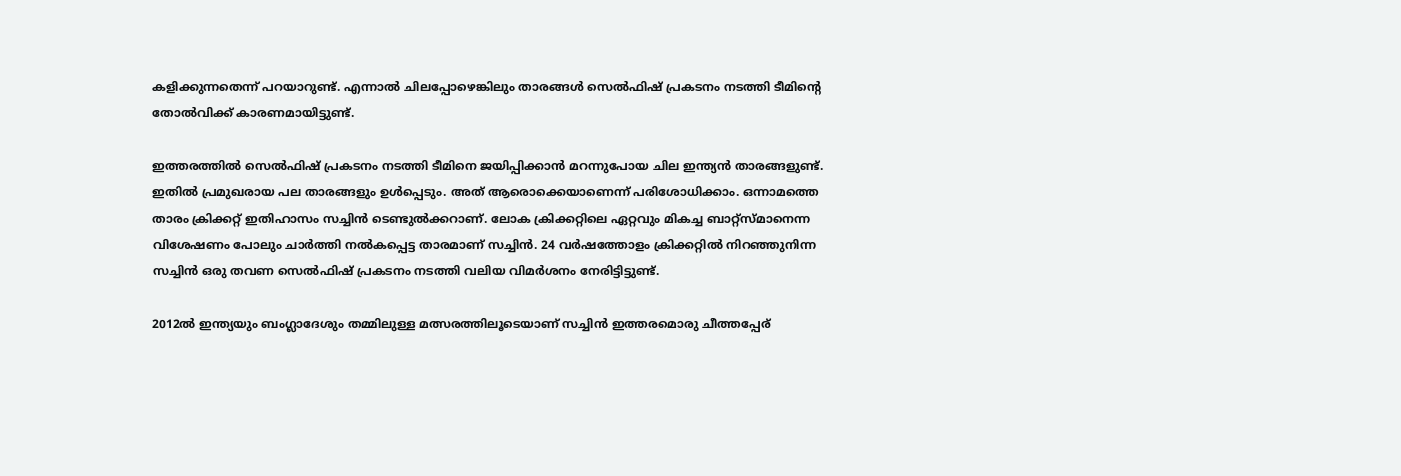കളിക്കുന്നതെന്ന് പറയാറുണ്ട്. എന്നാല്‍ ചിലപ്പോഴെങ്കിലും താരങ്ങള്‍ സെല്‍ഫിഷ് പ്രകടനം നടത്തി ടീമിന്റെ തോല്‍വിക്ക് കാരണമായിട്ടുണ്ട്.

ഇത്തരത്തില്‍ സെല്‍ഫിഷ് പ്രകടനം നടത്തി ടീമിനെ ജയിപ്പിക്കാന്‍ മറന്നുപോയ ചില ഇന്ത്യന്‍ താരങ്ങളുണ്ട്. ഇതില്‍ പ്രമുഖരായ പല താരങ്ങളും ഉള്‍പ്പെടും. അത് ആരൊക്കെയാണെന്ന് പരിശോധിക്കാം. ഒന്നാമത്തെ താരം ക്രിക്കറ്റ് ഇതിഹാസം സച്ചിന്‍ ടെണ്ടുല്‍ക്കറാണ്. ലോക ക്രിക്കറ്റിലെ ഏറ്റവും മികച്ച ബാറ്റ്‌സ്മാനെന്ന വിശേഷണം പോലും ചാര്‍ത്തി നല്‍കപ്പെട്ട താരമാണ് സച്ചിന്‍. 24 വര്‍ഷത്തോളം ക്രിക്കറ്റില്‍ നിറഞ്ഞുനിന്ന സച്ചിന്‍ ഒരു തവണ സെല്‍ഫിഷ് പ്രകടനം നടത്തി വലിയ വിമര്‍ശനം നേരിട്ടിട്ടുണ്ട്.

2012ല്‍ ഇന്ത്യയും ബംഗ്ലാദേശും തമ്മിലുള്ള മത്സരത്തിലൂടെയാണ് സച്ചിന്‍ ഇത്തരമൊരു ചീത്തപ്പേര്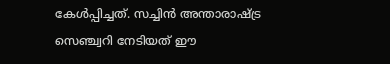കേള്‍പ്പിച്ചത്. സച്ചിന്‍ അന്താരാഷ്ട്ര സെഞ്ച്വറി നേടിയത് ഈ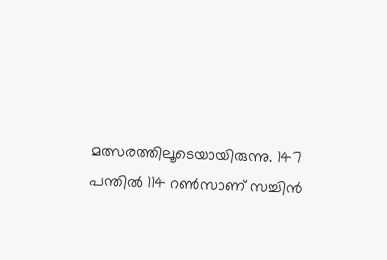മത്സരത്തിലൂടെയായിരുന്നു. 147 പന്തില്‍ 114 റണ്‍സാണ് സച്ചിന്‍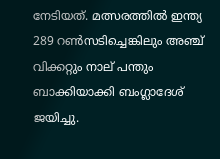നേടിയത്. മത്സരത്തില്‍ ഇന്ത്യ 289 റണ്‍സടിച്ചെങ്കിലും അഞ്ച് വിക്കറ്റും നാല് പന്തും ബാക്കിയാക്കി ബംഗ്ലാദേശ് ജയിച്ചു.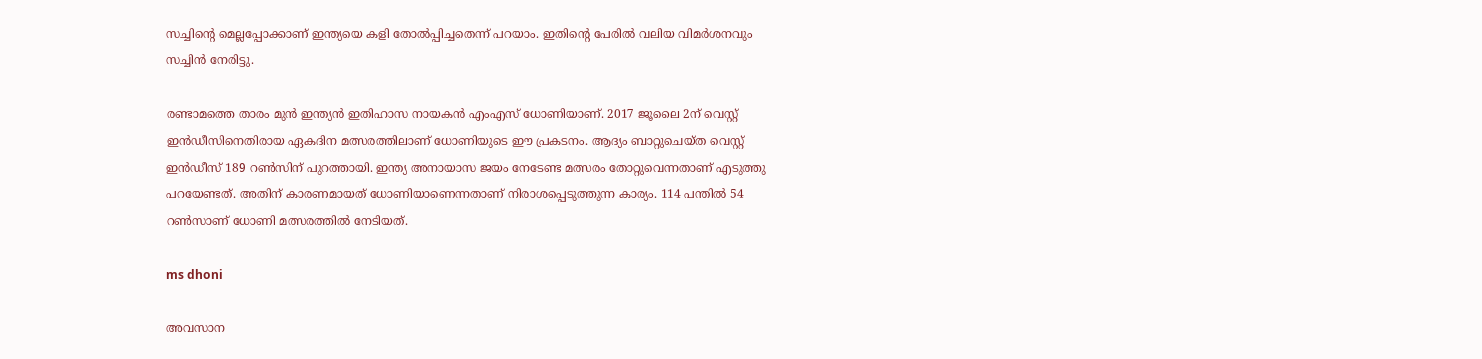സച്ചിന്റെ മെല്ലപ്പോക്കാണ് ഇന്ത്യയെ കളി തോല്‍പ്പിച്ചതെന്ന് പറയാം. ഇതിന്റെ പേരില്‍ വലിയ വിമര്‍ശനവും സച്ചിന്‍ നേരിട്ടു.

രണ്ടാമത്തെ താരം മുന്‍ ഇന്ത്യന്‍ ഇതിഹാസ നായകന്‍ എംഎസ് ധോണിയാണ്. 2017 ജൂലൈ 2ന് വെസ്റ്റ് ഇന്‍ഡീസിനെതിരായ ഏകദിന മത്സരത്തിലാണ് ധോണിയുടെ ഈ പ്രകടനം. ആദ്യം ബാറ്റുചെയ്ത വെസ്റ്റ് ഇന്‍ഡീസ് 189 റണ്‍സിന് പുറത്തായി. ഇന്ത്യ അനായാസ ജയം നേടേണ്ട മത്സരം തോറ്റുവെന്നതാണ് എടുത്തു പറയേണ്ടത്. അതിന് കാരണമായത് ധോണിയാണെന്നതാണ് നിരാശപ്പെടുത്തുന്ന കാര്യം. 114 പന്തില്‍ 54 റണ്‍സാണ് ധോണി മത്സരത്തില്‍ നേടിയത്.

ms dhoni

അവസാന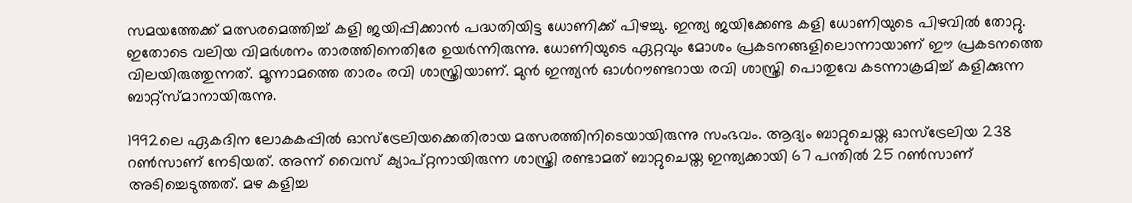സമയത്തേക്ക് മത്സരമെത്തിച്ച് കളി ജയിപ്പിക്കാന്‍ പദ്ധതിയിട്ട ധോണിക്ക് പിഴച്ചു. ഇന്ത്യ ജയിക്കേണ്ട കളി ധോണിയുടെ പിഴവില്‍ തോറ്റു. ഇതോടെ വലിയ വിമര്‍ശനം താരത്തിനെതിരേ ഉയര്‍ന്നിരുന്നു. ധോണിയുടെ ഏറ്റവും മോശം പ്രകടനങ്ങളിലൊന്നായാണ് ഈ പ്രകടനത്തെ വിലയിരുത്തുന്നത്. മൂന്നാമത്തെ താരം രവി ശാസ്ത്രിയാണ്. മുന്‍ ഇന്ത്യന്‍ ഓള്‍റൗണ്ടറായ രവി ശാസ്ത്രി പൊതുവേ കടന്നാക്രമിച്ച് കളിക്കുന്ന ബാറ്റ്‌സ്മാനായിരുന്നു.

1992ലെ ഏകദിന ലോകകപ്പില്‍ ഓസ്‌ട്രേലിയക്കെതിരായ മത്സരത്തിനിടെയായിരുന്നു സംഭവം. ആദ്യം ബാറ്റുചെയ്ത ഓസ്‌ട്രേലിയ 238 റണ്‍സാണ് നേടിയത്. അന്ന് വൈസ് ക്യാപ്റ്റനായിരുന്ന ശാസ്ത്രി രണ്ടാമത് ബാറ്റുചെയ്ത ഇന്ത്യക്കായി 67 പന്തില്‍ 25 റണ്‍സാണ് അടിച്ചെടുത്തത്. മഴ കളിച്ച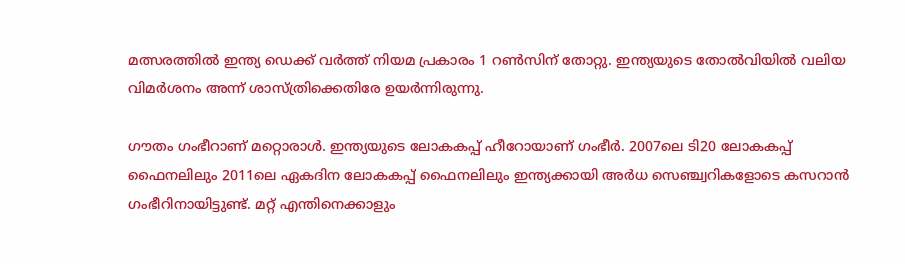മത്സരത്തില്‍ ഇന്ത്യ ഡെക്ക് വര്‍ത്ത് നിയമ പ്രകാരം 1 റണ്‍സിന് തോറ്റു. ഇന്ത്യയുടെ തോല്‍വിയില്‍ വലിയ വിമര്‍ശനം അന്ന് ശാസ്ത്രിക്കെതിരേ ഉയര്‍ന്നിരുന്നു.

ഗൗതം ഗംഭീറാണ് മറ്റൊരാള്‍. ഇന്ത്യയുടെ ലോകകപ്പ് ഹീറോയാണ് ഗംഭീര്‍. 2007ലെ ടി20 ലോകകപ്പ് ഫൈനലിലും 2011ലെ ഏകദിന ലോകകപ്പ് ഫൈനലിലും ഇന്ത്യക്കായി അര്‍ധ സെഞ്ച്വറികളോടെ കസറാന്‍ ഗംഭീറിനായിട്ടുണ്ട്. മറ്റ് എന്തിനെക്കാളും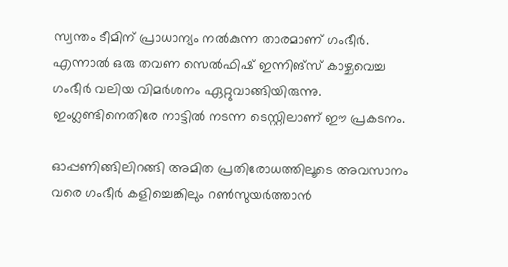സ്വന്തം ടീമിന് പ്രാധാന്യം നല്‍കുന്ന താരമാണ് ഗംഭീര്‍. എന്നാല്‍ ഒരു തവണ സെല്‍ഫിഷ് ഇന്നിങ്‌സ് കാഴ്ചവെച്ച ഗംഭീര്‍ വലിയ വിമര്‍ശനം ഏറ്റുവാങ്ങിയിരുന്നു. ഇംഗ്ലണ്ടിനെതിരേ നാട്ടില്‍ നടന്ന ടെസ്റ്റിലാണ് ഈ പ്രകടനം.

ഓപ്പണിങ്ങിലിറങ്ങി അമിത പ്രതിരോധത്തിലൂടെ അവസാനം വരെ ഗംഭീര്‍ കളിച്ചെങ്കിലും റണ്‍സുയര്‍ത്താന്‍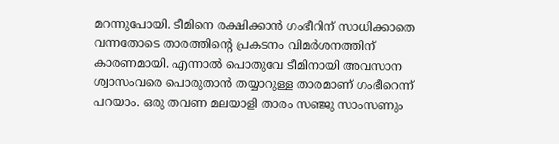മറന്നുപോയി. ടീമിനെ രക്ഷിക്കാന്‍ ഗംഭീറിന് സാധിക്കാതെ വന്നതോടെ താരത്തിന്റെ പ്രകടനം വിമര്‍ശനത്തിന് കാരണമായി. എന്നാല്‍ പൊതുവേ ടീമിനായി അവസാന ശ്വാസംവരെ പൊരുതാന്‍ തയ്യാറുള്ള താരമാണ് ഗംഭീറെന്ന് പറയാം. ഒരു തവണ മലയാളി താരം സഞ്ജു സാംസണും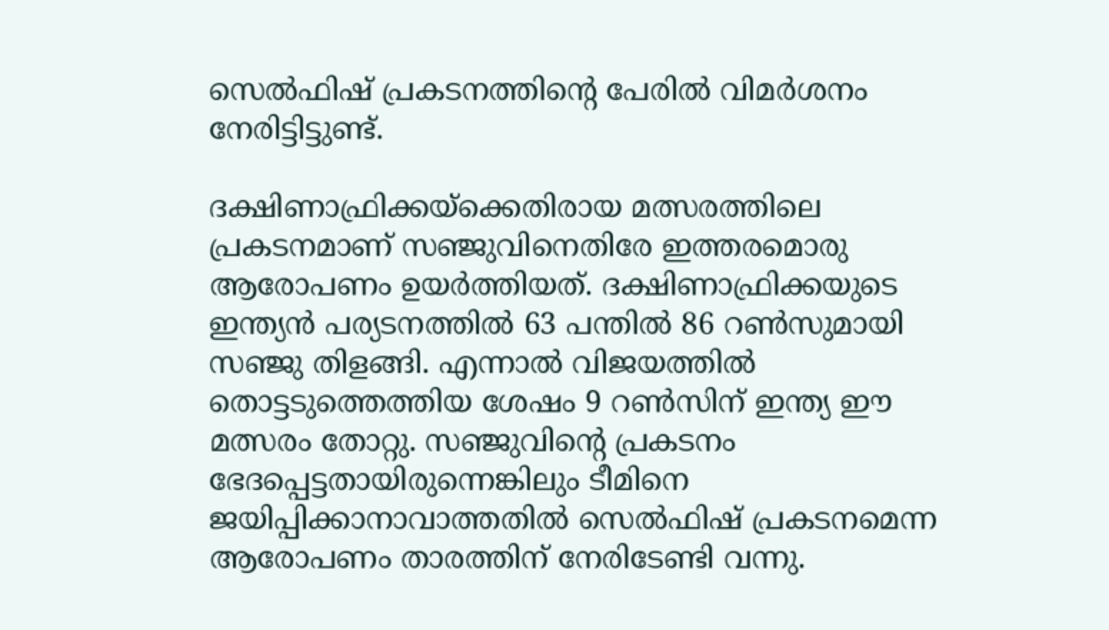സെല്‍ഫിഷ് പ്രകടനത്തിന്റെ പേരില്‍ വിമര്‍ശനം നേരിട്ടിട്ടുണ്ട്.

ദക്ഷിണാഫ്രിക്കയ്‌ക്കെതിരായ മത്സരത്തിലെ പ്രകടനമാണ് സഞ്ജുവിനെതിരേ ഇത്തരമൊരു ആരോപണം ഉയര്‍ത്തിയത്. ദക്ഷിണാഫ്രിക്കയുടെ ഇന്ത്യന്‍ പര്യടനത്തില്‍ 63 പന്തില്‍ 86 റണ്‍സുമായി സഞ്ജു തിളങ്ങി. എന്നാല്‍ വിജയത്തില്‍ തൊട്ടടുത്തെത്തിയ ശേഷം 9 റണ്‍സിന് ഇന്ത്യ ഈ മത്സരം തോറ്റു. സഞ്ജുവിന്റെ പ്രകടനം ഭേദപ്പെട്ടതായിരുന്നെങ്കിലും ടീമിനെ ജയിപ്പിക്കാനാവാത്തതില്‍ സെല്‍ഫിഷ് പ്രകടനമെന്ന ആരോപണം താരത്തിന് നേരിടേണ്ടി വന്നു.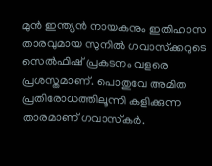മുന്‍ ഇന്ത്യന്‍ നായകനും ഇതിഹാസ താരവുമായ സുനില്‍ ഗവാസ്‌ക്കറുടെ സെല്‍ഫിഷ് പ്രകടനം വളരെ പ്രശസ്തമാണ്. പൊതുവേ അമിത പ്രതിരോധത്തിലൂന്നി കളിക്കുന്ന താരമാണ് ഗവാസ്‌കര്‍.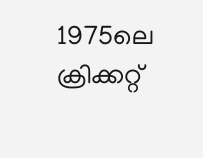1975ലെ ക്രിക്കറ്റ്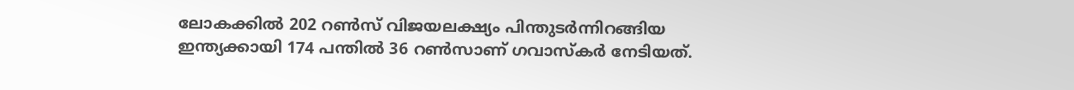ലോകക്കില്‍ 202 റണ്‍സ് വിജയലക്ഷ്യം പിന്തുടര്‍ന്നിറങ്ങിയ ഇന്ത്യക്കായി 174 പന്തില്‍ 36 റണ്‍സാണ് ഗവാസ്‌കര്‍ നേടിയത്.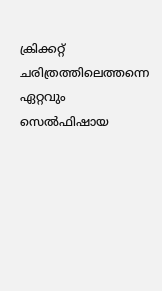ക്രിക്കറ്റ് ചരിത്രത്തിലെത്തന്നെ ഏറ്റവും സെല്‍ഫിഷായ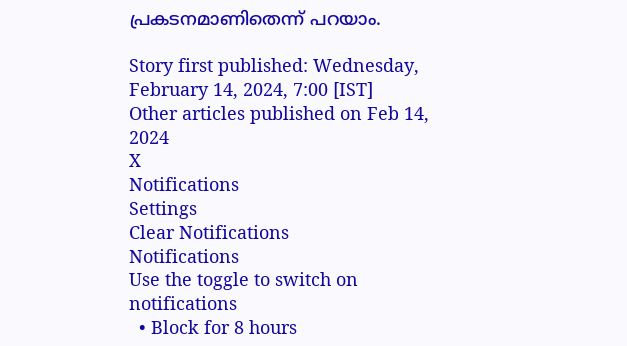പ്രകടനമാണിതെന്ന് പറയാം.

Story first published: Wednesday, February 14, 2024, 7:00 [IST]
Other articles published on Feb 14, 2024
X
Notifications
Settings
Clear Notifications
Notifications
Use the toggle to switch on notifications
  • Block for 8 hours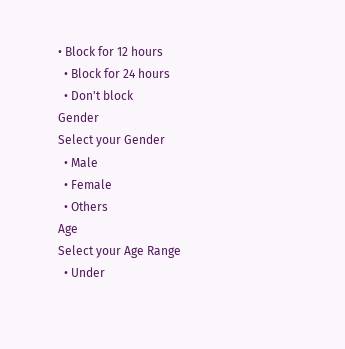• Block for 12 hours
  • Block for 24 hours
  • Don't block
Gender
Select your Gender
  • Male
  • Female
  • Others
Age
Select your Age Range
  • Under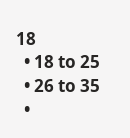18
  • 18 to 25
  • 26 to 35
  •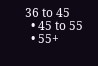36 to 45
  • 45 to 55
  • 55+